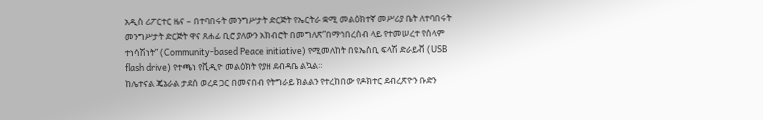አዲስ ሪፖርተር ዜና – በተባበሩት መንግሥታት ድርጅት የኤርትራ ቋሚ መልዕክተኛ መሥሪያ ቤት ለተባበሩት መንግሥታት ድርጅት ዋና ጸሐፊ ቢሮ ያለውን አክብሮት በመግለጽ”በማኅበረሰብ ላይ የተመሠረተ የሰላም ተነሳሽነት” (Community-based Peace initiative) የሚመለከት በዩኤስቢ ፍላሽ ድራይቭ (USB flash drive) የተጫነ የቪዲዮ መልዕክት የያዘ ደብዳቤ ልኳል።
ከሌተናል ጄኔራል ታደሰ ወረደ ጋር በመናበብ የትግራይ ክልልን የተረከበው የዶክተር ደብረጽዮን ቡድን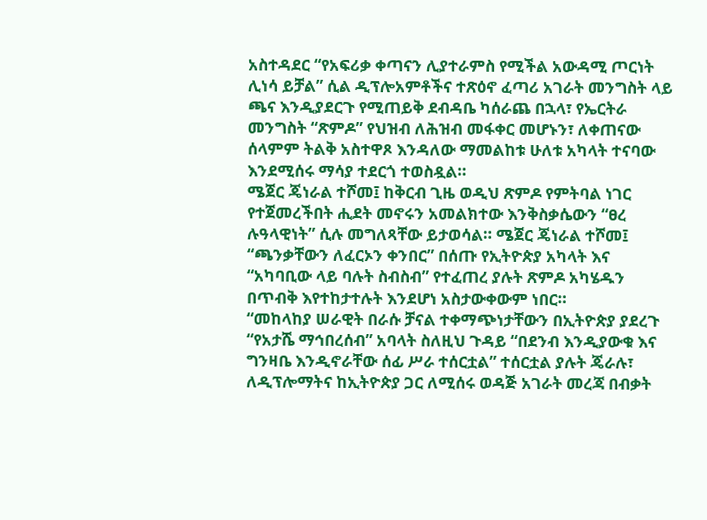አስተዳደር “የአፍሪቃ ቀጣናን ሊያተራምስ የሚችል አውዳሚ ጦርነት ሊነሳ ይቻል” ሲል ዲፕሎአምቶችና ተጽዕኖ ፈጣሪ አገራት መንግስት ላይ ጫና እንዲያደርጉ የሚጠይቅ ደብዳቤ ካሰራጨ በኋላ፣ የኤርትራ መንግስት “ጽምዶ” የህዝብ ለሕዝብ መፋቀር መሆኑን፣ ለቀጠናው ሰላምም ትልቅ አስተዋጾ እንዳለው ማመልከቱ ሁለቱ አካላት ተናባው እንደሚሰሩ ማሳያ ተደርጎ ተወስዷል።
ሜጀር ጄነራል ተሾመ፤ ከቅርብ ጊዜ ወዲህ ጽምዶ የምትባል ነገር የተጀመረችበት ሒደት መኖሩን አመልክተው እንቅስቃሴውን “ፀረ ሉዓላዊነት” ሲሉ መግለጻቸው ይታወሳል። ሜጀር ጄነራል ተሾመ፤ “ጫንቃቸውን ለፈርኦን ቀንበር” በሰጡ የኢትዮጵያ አካላት እና “አካባቢው ላይ ባሉት ስብስብ” የተፈጠረ ያሉት ጽምዶ አካሄዱን በጥብቅ እየተከታተሉት እንደሆነ አስታውቀውም ነበር።
“መከላከያ ሠራዊት በራሱ ቻናል ተቀማጭነታቸውን በኢትዮጵያ ያደረጉ “የአታሼ ማኅበረሰብ” አባላት ስለዚህ ጉዳይ “በደንብ እንዲያውቁ እና ግንዛቤ እንዲኖራቸው ሰፊ ሥራ ተሰርቷል” ተሰርቷል ያሉት ጄራሉ፣ ለዲፕሎማትና ከኢትዮጵያ ጋር ለሚሰሩ ወዳጅ አገራት መረጃ በብቃት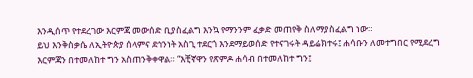እንዲሰጥ የተደረገው እርምጃ መውሰድ ቢያስፈልግ እንኳ የማንንም ፈቃድ መጠየቅ ስለማያስፈልግ ነው።
ይህ እንቅስቃሴ ለኢትዮጵያ ሰላምና ደኅንነት አስጊ ተደርጎ እንደማይወሰድ የተናገሩት ዳይሬክተሩ፤ ሐሳቡን ለመተግበር የሚደረግ እርምጃን በተመለከተ ግን አስጠንቅቀዋል። “እቺኛዋን የጽምዶ ሐሳብ በተመለከተ ግን፤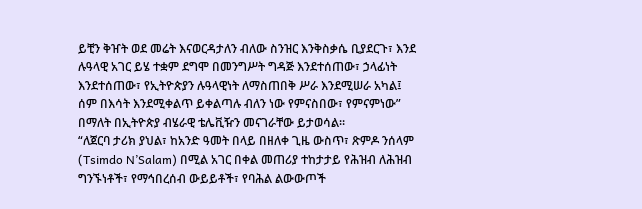ይቺን ቅዠት ወደ መሬት እናወርዳታለን ብለው ስንዝር እንቅስቃሴ ቢያደርጉ፣ እንደ ሉዓላዊ አገር ይሄ ተቋም ደግሞ በመንግሥት ግዳጅ እንደተሰጠው፣ ኃላፊነት እንደተሰጠው፣ የኢትዮጵያን ሉዓላዊነት ለማስጠበቅ ሥራ እንደሚሠራ አካል፤ ሰም በእሳት እንደሚቀልጥ ይቀልጣሉ ብለን ነው የምናስበው፣ የምናምነው” በማለት በኢትዮጵያ ብሄራዊ ቴሌቪዥን መናገራቸው ይታወሳል።
“ለጀርባ ታሪክ ያህል፣ ከአንድ ዓመት በላይ በዘለቀ ጊዜ ውስጥ፣ ጽምዶ ንሰላም (Tsimdo N’Salam) በሚል አገር በቀል መጠሪያ ተከታታይ የሕዝብ ለሕዝብ ግንኙነቶች፣ የማኅበረሰብ ውይይቶች፣ የባሕል ልውውጦች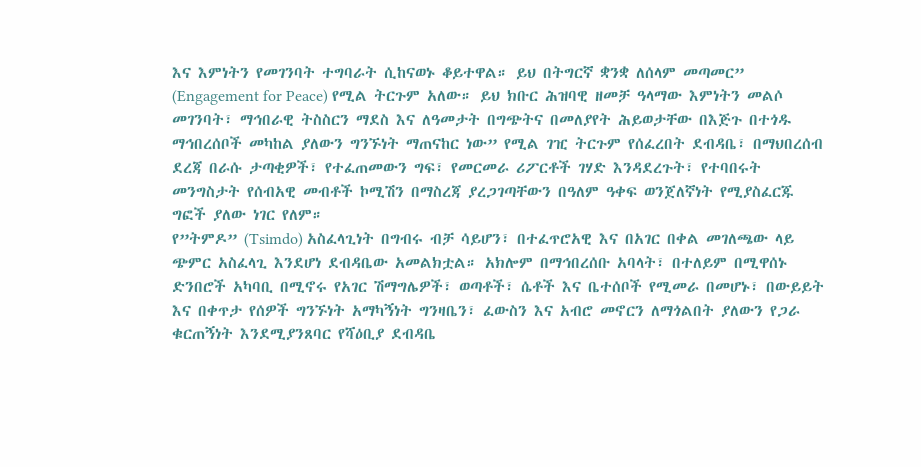እና እምነትን የመገንባት ተግባራት ሲከናወኑ ቆይተዋል። ይህ በትግርኛ ቋንቋ ለሰላም መጣመር” (Engagement for Peace) የሚል ትርጉም አለው። ይህ ክቡር ሕዝባዊ ዘመቻ ዓላማው እምነትን መልሶ መገንባት፣ ማኅበራዊ ትስስርን ማደስ እና ለዓመታት በግጭትና በመለያየት ሕይወታቸው በእጅጉ በተጎዱ ማኅበረሰቦች መካከል ያለውን ግንኙነት ማጠናከር ነው” የሚል ገዢ ትርጉም የሰፈረበት ደብዳቤ፣ በማህበረሰብ ደረጃ በራሱ ታጣቂዎች፣ የተፈጠመውን ግፍ፣ የመርመራ ሪፖርቶች ገሃድ እንዳደረጉት፣ የተባበሩት መንግስታት የሰብአዊ መብቶች ኮሚሽን በማስረጃ ያረጋገጣቸውን በዓለም ዓቀፍ ወንጀለኛነት የሚያስፈርጁ ግፎች ያለው ነገር የለም።
የ”ትምዶ” (Tsimdo) አስፈላጊነት በግብሩ ብቻ ሳይሆን፣ በተፈጥሮአዊ እና በአገር በቀል መገለጫው ላይ ጭምር አስፈላጊ እንደሆነ ደብዳቤው አመልክቷል። አክሎም በማኅበረሰቡ አባላት፣ በተለይም በሚዋሰኑ ድንበሮች አካባቢ በሚኖሩ የአገር ሽማግሌዎች፣ ወጣቶች፣ ሴቶች እና ቤተሰቦች የሚመራ በመሆኑ፣ በውይይት እና በቀጥታ የሰዎች ግንኙነት አማካኝነት ግንዛቤን፣ ፈውስን እና አብሮ መኖርን ለማጎልበት ያለውን የጋራ ቁርጠኝነት እንደሚያንጸባር የሻዕቢያ ደብዳቤ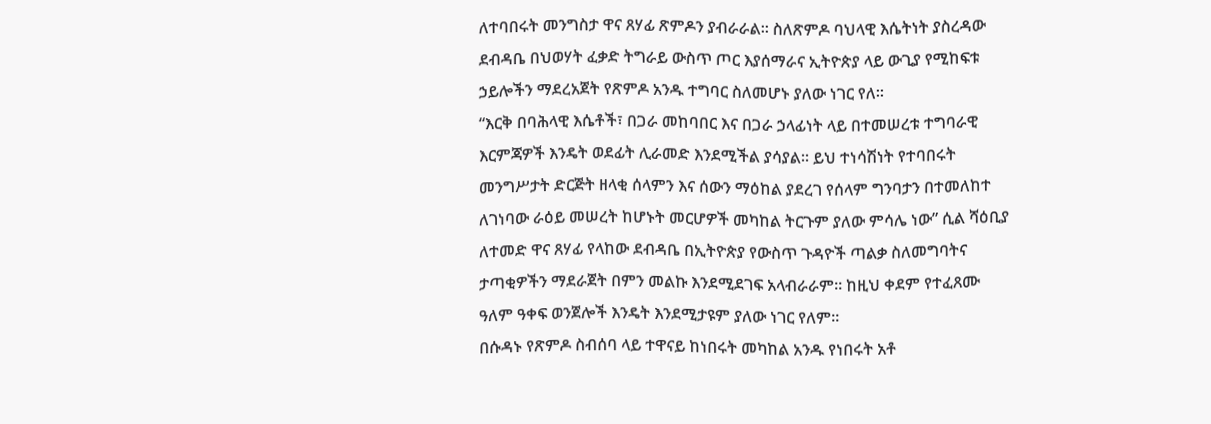ለተባበሩት መንግስታ ዋና ጸሃፊ ጽምዶን ያብራራል። ስለጽምዶ ባህላዊ እሴትነት ያስረዳው ደብዳቤ በህወሃት ፈቃድ ትግራይ ውስጥ ጦር እያሰማራና ኢትዮጵያ ላይ ውጊያ የሚከፍቱ ኃይሎችን ማደረአጀት የጽምዶ አንዱ ተግባር ስለመሆኑ ያለው ነገር የለ።
“እርቅ በባሕላዊ እሴቶች፣ በጋራ መከባበር እና በጋራ ኃላፊነት ላይ በተመሠረቱ ተግባራዊ እርምጃዎች እንዴት ወደፊት ሊራመድ እንደሚችል ያሳያል። ይህ ተነሳሽነት የተባበሩት መንግሥታት ድርጅት ዘላቂ ሰላምን እና ሰውን ማዕከል ያደረገ የሰላም ግንባታን በተመለከተ ለገነባው ራዕይ መሠረት ከሆኑት መርሆዎች መካከል ትርጉም ያለው ምሳሌ ነው” ሲል ሻዕቢያ ለተመድ ዋና ጸሃፊ የላከው ደብዳቤ በኢትዮጵያ የውስጥ ጉዳዮች ጣልቃ ስለመግባትና ታጣቂዎችን ማደራጀት በምን መልኩ እንደሚደገፍ አላብራራም። ከዚህ ቀደም የተፈጸሙ ዓለም ዓቀፍ ወንጀሎች እንዴት እንደሚታዩም ያለው ነገር የለም።
በሱዳኑ የጽምዶ ስብሰባ ላይ ተዋናይ ከነበሩት መካከል አንዱ የነበሩት አቶ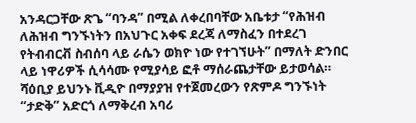አንዳርጋቸው ጽጌ “ባንዳ” በሚል ለቀረበባቸው አቤቱታ “የሕዝብ ለሕዝብ ግንኙነትን በአህጉር አቀፍ ደረጃ ለማስፈን በተደረገ የትብብርቭ ስብሰባ ላይ ራሴን ወክዮ ነው የተገኘሁት” በማለት ድንበር ላይ ነዋሪዎች ሲሳሳሙ የሚያሳይ ፎቶ ማሰራጨታቸው ይታወሳል። ሻዕቢያ ይህንኑ ቪዲዮ በማያያዝ የተጀመረውን የጽምዶ ግንኙነት “ታድቅ” አድርጎ ለማቅረብ አባሪ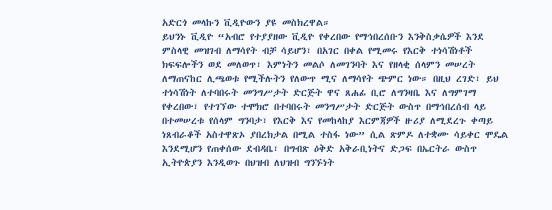አድርጎ መላኩን ቪዲዮውን ያዩ መስክረዋል።
ይህንኑ ቪዲዮ “አብሮ የተያያዘው ቪዲዮ የቀረበው የማኅበረሰቡን እንቅስቃሴዎች እንደ ምስላዊ መዝገብ ለማሳየት ብቻ ሳይሆን፣ በአገር በቀል የሚመሩ የእርቅ ተነሳሽነቶች ክፍፍሎችን ወደ መለወጥ፣ እምነትን መልሶ ለመገንባት እና የዘላቂ ሰላምን መሠረት ለማጠናከር ሊጫወቱ የሚችሉትን የለውጥ ሚና ለማሳየት ጭምር ነው። በዚህ ረገድ፣ ይህ ተነሳሽነት ለተባበሩት መንግሥታት ድርጅት ዋና ጸሐፊ ቢሮ ለግንዛቤ እና ለግምገማ የቀረበው፣ የተገኘው ተሞክሮ በተባበሩት መንግሥታት ድርጅት ውስጥ በማኅበረሰብ ላይ በተመሠረቱ የሰላም ግንባታ፣ የእርቅ እና የመከላከያ እርምጃዎች ዙሪያ ለሚደረጉ ቀጣይ ነጸብራቆች አስተዋጽኦ ያበረክታል በሚል ተስፋ ነው” ሲል ጽምዶ ለተቋሙ ሳይቀር ሞዴል እንደሚሆን የጠቀሰው ደብዳቤ፣ በግብጽ ዕቅድ አቅራቢነትና ድጋፍ በኤርትራ ውስጥ ኢትዮጵያን እንዲወጉ በህዝብ ለህዝብ ግንኙነት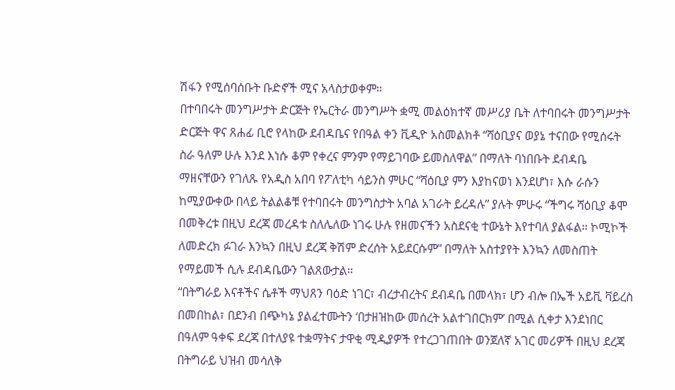ሽፋን የሚሰባሰቡት ቡድኖች ሚና አላስታወቀም።
በተባበሩት መንግሥታት ድርጅት የኤርትራ መንግሥት ቋሚ መልዕክተኛ መሥሪያ ቤት ለተባበሩት መንግሥታት ድርጅት ዋና ጸሐፊ ቢሮ የላከው ደብዳቤና የበዓል ቀን ቪዲዮ አስመልክቶ “ሻዕቢያና ወያኔ ተናበው የሚሰሩት ስራ ዓለም ሁሉ እንደ እነሱ ቆም የቀረና ምንም የማይገባው ይመስለዋል” በማለት ባነበቡት ደብዳቤ ማዘናቸውን የገለጹ የአዲስ አበባ የፖለቲካ ሳይንስ ምሁር “ሻዕቢያ ምን እያከናወነ እንደሆነ፣ እሱ ራሱን ከሚያውቀው በላይ ትልልቆቹ የተባበሩት መንግስታት አባል አገራት ይረዳሉ” ያሉት ምሁሩ “ችግሩ ሻዕቢያ ቆሞ በመቅረቱ በዚህ ደረጃ መረዳቱ ስለሌለው ነገሩ ሁሉ የዘመናችን አስደናቂ ተውኔት እየተባለ ያልፋል። ኮሚኮች ለመድረክ ፉገራ እንኳን በዚህ ደረጃ ቅሽም ድረሰት አይደርሱም” በማለት አስተያየት እንኳን ለመስጠት የማይመች ሲሉ ደብዳቤውን ገልጸውታል።
“በትግራይ እናቶችና ሴቶች ማህጸን ባዕድ ነገር፣ ብረታብረትና ደብዳቤ በመላክ፣ ሆን ብሎ በኤች አይቪ ቫይረስ በመበከል፣ በደንብ በጭካኔ ያልፈተሙትን ‘በታዘዝከው መሰረት አልተገበርክም’ በሚል ሲቀታ እንደነበር በዓለም ዓቀፍ ደረጃ በተለያዩ ተቋማትና ታዋቂ ሚዲያዎች የተረጋገጠበት ወንጀለኛ አገር መሪዎች በዚህ ደረጃ በትግራይ ህዝብ መሳለቅ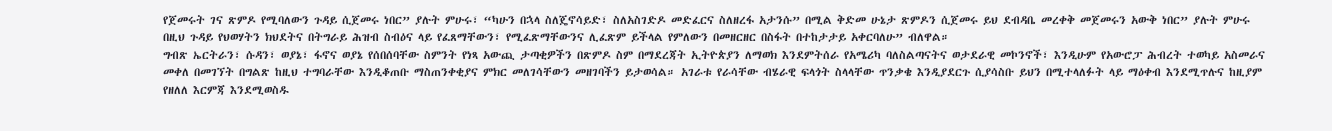የጀመሩት ገና ጽምዶ የሚባለውን ጉዳይ ሲጀመሩ ነበር” ያሉት ምሁሩ፣ “ካሁን በኋላ ስለጄኖሳይድ፣ ስለአስገድዶ መድፈርና ስለዘረፋ አታንሱ” በሚል ቅድመ ሁኔታ ጽምዶን ሲጀመሩ ይህ ደብዳቤ መረቀቅ መጀመሩን አውቅ ነበር” ያሉት ምሁሩ በዚህ ጉዳይ የህወሃትን ክህደትና በትግራይ ሕዝብ ስብዕና ላይ የፈጸማቸውን፣ የሚፈጽማቸውንና ሊፈጽም ይችላል የምለውን በመዘርዘር በስፋት በተከታታይ አቀርባለሁ” ብለዋል።
ግብጽ ኤርትራን፣ ሱዳን፣ ወያኔ፣ ፋኖና ወያኔ የሰበሰባቸው ስምንት የነጻ አውጪ ታጣቂዎችን በጽምዶ ስም በማደረጃት ኢትዮጵያን ለማወክ እንደምትሰራ የአሜሪካ ባለስልጣናትና ወታደራዊ መኮንኖች፣ እንዲሁም የአውሮፓ ሕብረት ተወካይ አስመራና መቀለ በመገኘት በግልጽ ከዚህ ተግባራቸው እንዲቆጠቡ ማስጠንቀቂያና ምክር መለገሳቸውን መዘገባችን ይታወሳል። አገራቱ የራሳቸው ብሄራዊ ፍላጎት ስላላቸው ጥንቃቄ እንዲያደርጉ ሲያሳስቡ ይህን በሚተላለፉት ላይ ማዕቀብ እንደሚጥሉና ከዚያም የዘለለ እርምጃ እንደሚወስዱ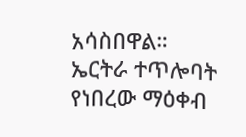አሳስበዋል።
ኤርትራ ተጥሎባት የነበረው ማዕቀብ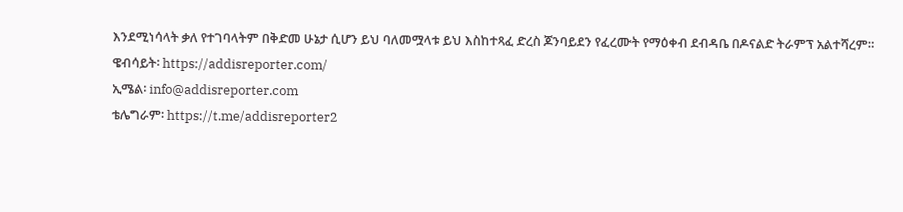እንደሚነሳላት ቃለ የተገባላትም በቅድመ ሁኔታ ሲሆን ይህ ባለመሟላቱ ይህ እስከተጻፈ ድረስ ጆንባይደን የፈረሙት የማዕቀብ ደብዳቤ በዶናልድ ትራምፕ አልተሻረም።
ዌብሳይት፡ https://addisreporter.com/
ኢሜል፡ info@addisreporter.com
ቴሌግራም፡ https://t.me/addisreporter2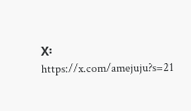X፡ https://x.com/amejuju?s=21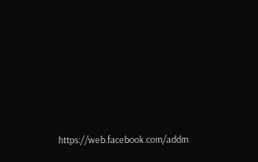https://web.facebook.com/addm